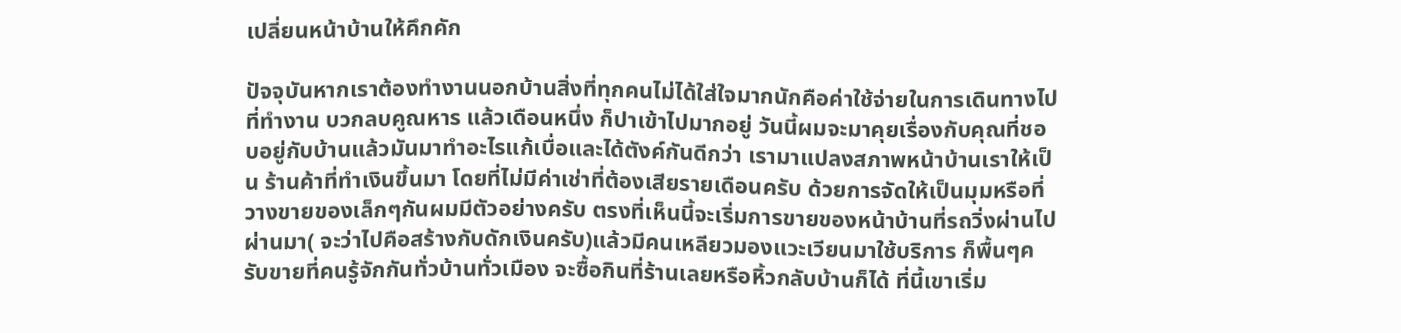เปลี่ยนหน้าบ้านให้คึกคัก

ปัจจุบันหากเราต้องทำงานนอกบ้านสิ่งที่ทุกคนไม่ได้ใส่ใจมากนักคือค่าใช้จ่ายในการเดินทางไปที่ทำงาน บวกลบคูณหาร แล้วเดือนหนึ่ง ก็ปาเข้าไปมากอยู่ วันนี้ผมจะมาคุยเรื่องกับคุณที่ชอบอยู่กับบ้านแล้วมันมาทำอะไรแก้เบื่อและได้ตังค์กันดีกว่า เรามาแปลงสภาพหน้าบ้านเราให้เป็น ร้านค้าที่ทำเงินขึ้นมา โดยที่ไม่มีค่าเช่าที่ต้องเสียรายเดือนครับ ด้วยการจัดให้เป็นมุมหรือที่วางขายของเล็กๆกันผมมีตัวอย่างครับ ตรงที่เห็นนี้จะเริ่มการขายของหน้าบ้านที่รถวิ่งผ่านไปผ่านมา( จะว่าไปคือสร้างกับดักเงินครับ)แล้วมีคนเหลียวมองแวะเวียนมาใช้บริการ ก็พื้นๆครับขายที่คนรู้จักกันทั่วบ้านทั่วเมือง จะซื้อกินที่ร้านเลยหรือหิ้วกลับบ้านก็ได้ ที่นี้เขาเริ่ม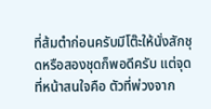ที่ส้มตำก่อนครับมีโต๊ะให้นั่งสักชุดหรือสองชุดก็พอดีครับ แต่จุดที่หน้าสนใจคือ ตัวที่พ่วงจาก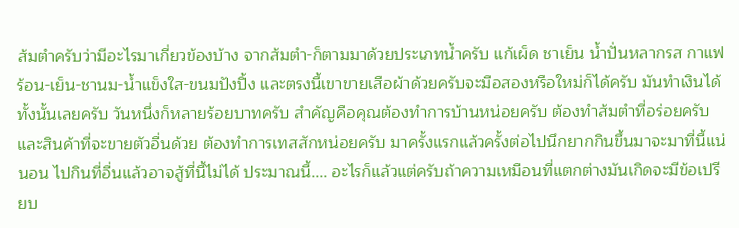ส้มตำครับว่ามีอะไรมาเกี่ยวข้องบ้าง จากส้มตำ-ก็ตามมาด้วยประเภทน้ำครับ แก้เผ็ด ชาเย็น น้ำปั่นหลากรส กาแฟร้อน-เย็น-ชานม-น้ำแข็งใส-ขนมปังปิ้ง และตรงนี้เขาขายเสือผ้าด้วยครับจะมือสองหรือใหม่ก็ได้ครับ มันทำเงินได้ทั้งนั้นเลยครับ วันหนึ่งก็หลายร้อยบาทครับ สำคัญคือคุณต้องทำการบ้านหน่อยครับ ต้องทำส้มตำที่อร่อยครับและสินค้าที่จะขายตัวอื่นด้วย ต้องทำการเทสสักหน่อยครับ มาครั้งแรกแล้วครั้งต่อไปนึกยากกินขึ้นมาจะมาที่นี้แน่นอน ไปกินที่อื่นแล้วอาจสู้ที่นี้ไม่ได้ ประมาณนี้.... อะไรก็แล้วแต่ครับถ้าความเหมือนที่แตกต่างมันเกิดจะมีข้อเปรียบ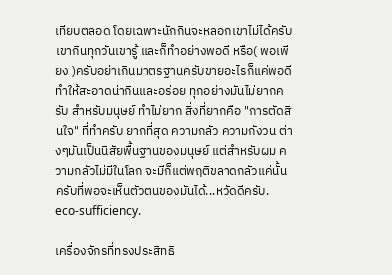เทียบตลอด โดยเฉพาะนักกินจะหลอกเขาไม่ได้ครับ เขากินทุกวันเขารู้ และก็ทำอย่างพอดี หรือ( พอเพียง )ครับอย่าเกินมาตรฐานครับขายอะไรก็แค่พอดี ทำให้สะอาดน่ากินและอร่อย ทุกอย่างมันไม่ยากครับ สำหรับมนุษย์ ทำไม่ยาก สิ่งที่ยากคือ "การตัดสินใจ" ที่ทำครับ ยากที่สุด ความกลัว ความกังวน ต่างๆมันเป็นนิสัยพื้นฐานของมนุษย์ แต่สำหรับผม ความกลัวไม่มีในโลก จะมีก็แต่พฤติขลาดกลัวแค่นั้นครับที่พอจะเห็นตัวตนของมันได้...หวัดดีครับ.
eco-sufficiency.

เครื่องจักรที่ทรงประสิทธิ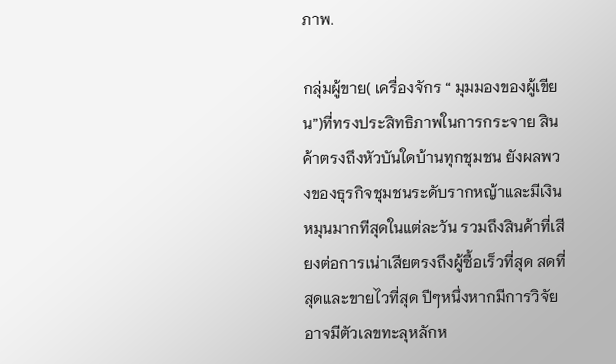ภาพ.

กลุ่มผู้ขาย( เครื่องจักร “ มุมมองของผู้เขียน”)ที่ทรงประสิทธิภาพในการกระจาย สินค้าตรงถึงหัวบันใดบ้านทุกชุมชน ยังผลพวงของธุรกิจชุมชนระดับรากหญ้าและมีเงินหมุนมากทีสุดในแต่ละวัน รวมถึงสินค้าที่เสียงต่อการเน่าเสียตรงถึงผู้ซื้อเร็วที่สุด สดที่สุดและขายไวที่สุด ปีๆหนึ่งหากมีการวิจัยอาจมีตัวเลขทะลุหลักห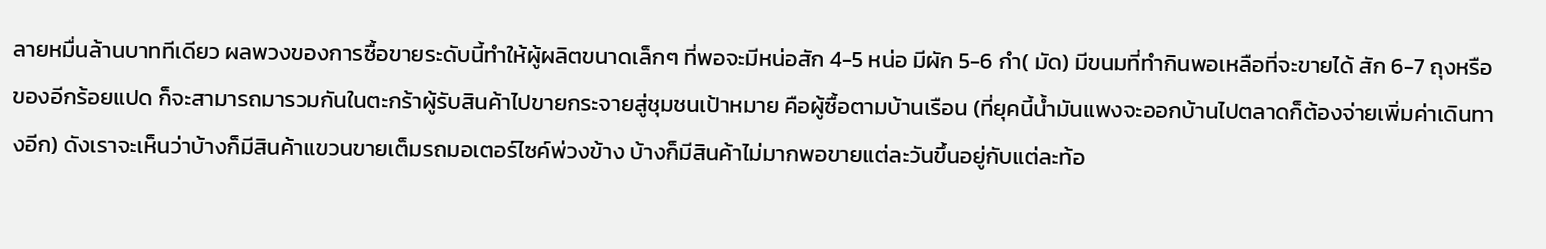ลายหมื่นล้านบาททีเดียว ผลพวงของการซื้อขายระดับนี้ทำให้ผู้ผลิตขนาดเล็กๆ ที่พอจะมีหน่อสัก 4-5 หน่อ มีผัก 5-6 กำ( มัด) มีขนมที่ทำกินพอเหลือที่จะขายได้ สัก 6-7 ถุงหรือของอีกร้อยแปด ก็จะสามารถมารวมกันในตะกร้าผู้รับสินค้าไปขายกระจายสู่ชุมชนเป้าหมาย คือผู้ซื้อตามบ้านเรือน (ที่ยุคนี้น้ำมันแพงจะออกบ้านไปตลาดก็ต้องจ่ายเพิ่มค่าเดินทางอีก) ดังเราจะเห็นว่าบ้างก็มีสินค้าแขวนขายเต็มรถมอเตอร์ไซค์พ่วงข้าง บ้างก็มีสินค้าไม่มากพอขายแต่ละวันขึ้นอยู่กับแต่ละท้อ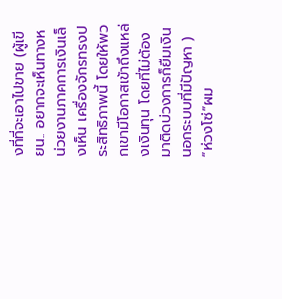งที่ที่จะเอาไปขาย (ผู้เขียน.. อยากจะเห็นทางหน่วยงานภาคการเงินเล็งเห็น เครื่องจักรทรงประสิทธิภาพนี้ โดยให้พวกเขามีโอกาสเข้าถึงแหล่งเงินทุน โดยที่ไม่ต้องมาติดบ่วงการก็ยืมเงินนอกระบบที่มีปัญหา )
“ห่วงโซ่”ผม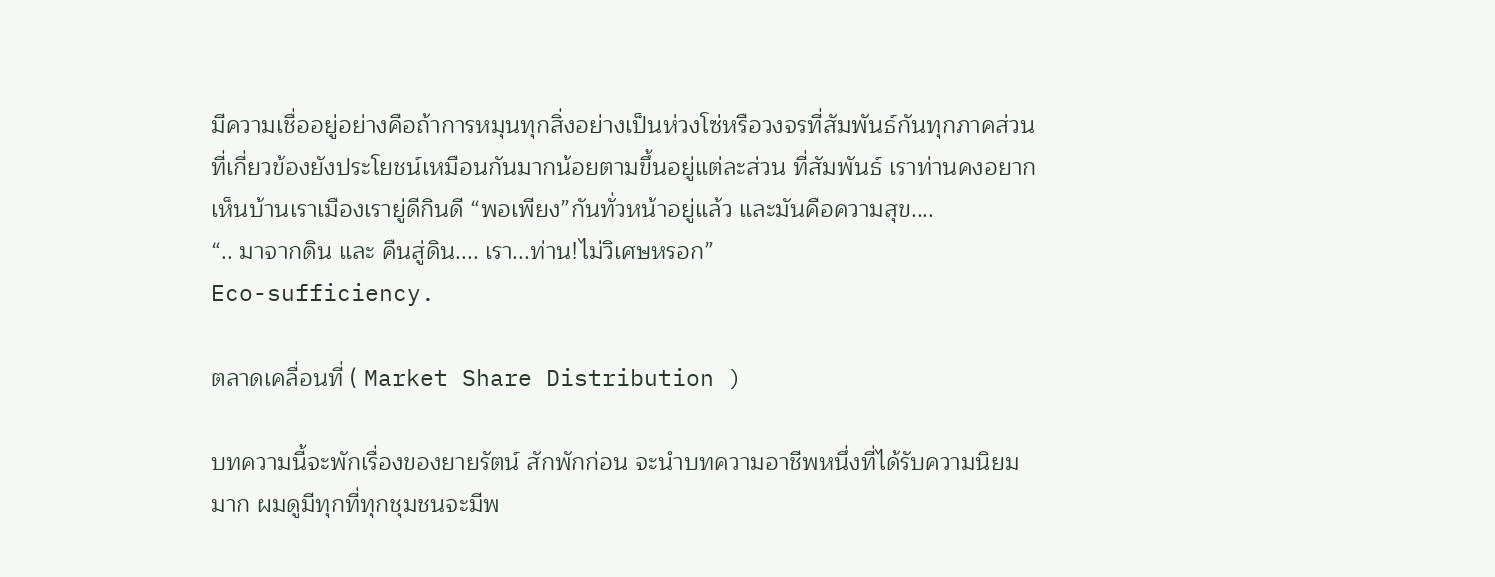มีความเชื่ออยู่อย่างคือถ้าการหมุนทุกสิ่งอย่างเป็นห่วงโซ่หรือวงจรที่สัมพันธ์กันทุกภาคส่วนที่เกี่ยวข้องยังประโยชน์เหมือนกันมากน้อยตามขึ้นอยู่แต่ละส่วน ที่สัมพันธ์ เราท่านคงอยากเห็นบ้านเราเมืองเรายู่ดีกินดี “พอเพียง”กันทั่วหน้าอยู่แล้ว และมันคือความสุข....
“.. มาจากดิน และ คืนสู่ดิน.... เรา...ท่าน!ไม่วิเศษหรอก”
Eco-sufficiency.

ตลาดเคลื่อนที่ ( Market Share Distribution )

บทความนี้จะพักเรื่องของยายรัตน์ สักพักก่อน จะนำบทความอาชีพหนึ่งที่ได้รับความนิยมมาก ผมดูมีทุกที่ทุกชุมชนจะมีพ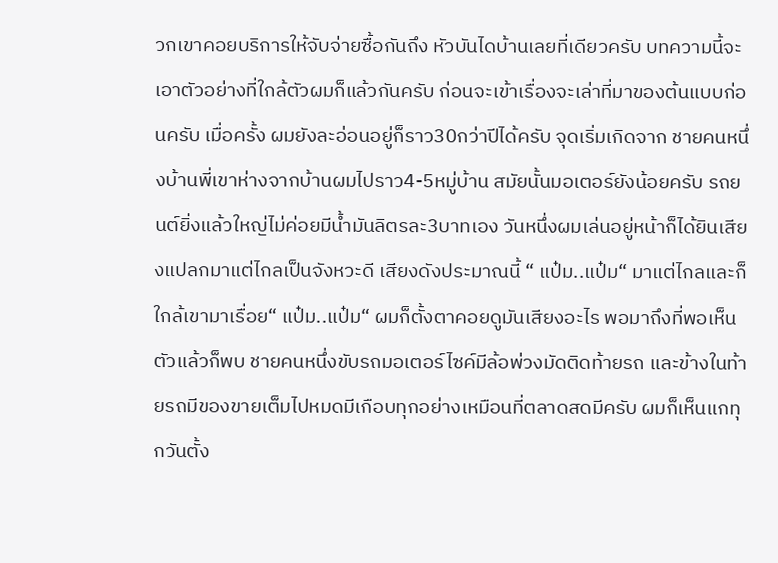วกเขาคอยบริการให้จับจ่ายซื้อกันถึง หัวบันไดบ้านเลยที่เดียวครับ บทความนี้จะเอาตัวอย่างที่ใกล้ตัวผมก็แล้วกันครับ ก่อนจะเข้าเรื่องจะเล่าที่มาของต้นแบบก่อนครับ เมื่อครั้ง ผมยังละอ่อนอยู่ก็ราว30กว่าปีได้ครับ จุดเริ่มเกิดจาก ชายคนหนึ่งบ้านพี่เขาห่างจากบ้านผมไปราว4-5หมู่บ้าน สมัยนั้นมอเตอร์ยังน้อยครับ รถยนต์ยิ่งแล้วใหญ่ไม่ค่อยมีน้ำมันลิตรละ3บาทเอง วันหนึ่งผมเล่นอยู่หน้าก็ได้ยินเสียงแปลกมาแต่ไกลเป็นจังหวะดี เสียงดังประมาณนี้ “ แป๋ม..แป๋ม“ มาแต่ไกลและก็ใกล้เขามาเรื่อย“ แป๋ม..แป๋ม“ ผมก็ตั้งตาคอยดูมันเสียงอะไร พอมาถึงที่พอเห็นตัวแล้วก็พบ ชายคนหนึ่งขับรถมอเตอร์ไซค์มีล้อพ่วงมัดติดท้ายรถ และข้างในท้ายรถมีของขายเต็มไปหมดมีเกือบทุกอย่างเหมือนที่ตลาดสดมีครับ ผมก็เห็นแกทุกวันตั้ง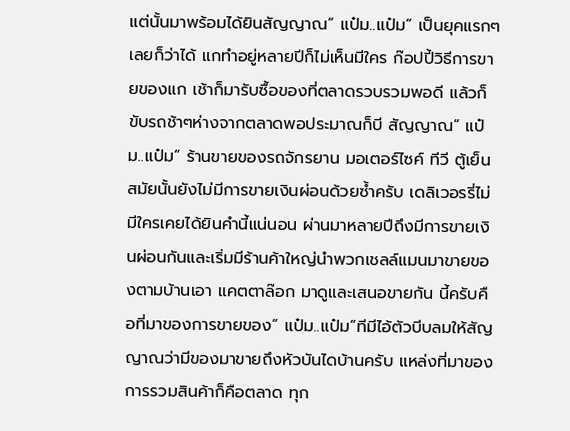แต่นั้นมาพร้อมได้ยินสัญญาณ“ แป๋ม..แป๋ม“ เป็นยุคแรกๆเลยก็ว่าได้ แกทำอยู่หลายปีก็ไม่เห็นมีใคร ก๊อปปี้วิธีการขายของแก เช้าก็มารับซื้อของที่ตลาดรวบรวมพอดี แล้วก็ขับรถช้าๆห่างจากตลาดพอประมาณก็บี สัญญาณ“ แป๋ม..แป๋ม“ ร้านขายของรถจักรยาน มอเตอร์ไซค์ ทีวี ตู้เย็นสมัยนั้นยังไม่มีการขายเงินผ่อนด้วยซ้ำครับ เดลิเวอรรี่ไม่มีใครเคยได้ยินคำนี้แน่นอน ผ่านมาหลายปีถึงมีการขายเงินผ่อนกันและเริ่มมีร้านค้าใหญ่นำพวกเชลล์แมนมาขายของตามบ้านเอา แคตตาล๊อก มาดูและเสนอขายกัน นี้ครับคือที่มาของการขายของ“ แป๋ม..แป๋ม“ทีมีไอ้ตัวบีบลมให้สัญญาณว่ามีของมาขายถึงหัวบันไดบ้านครับ แหล่งที่มาของการรวมสินค้าก็คือตลาด ทุก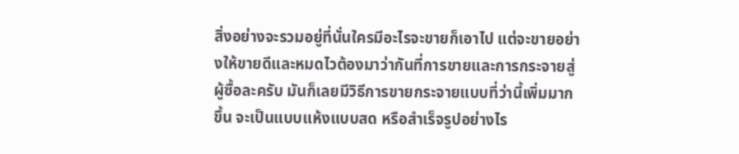สิ่งอย่างจะรวมอยู่ที่นั่นใครมีอะไรจะขายก็เอาไป แต่จะขายอย่างให้ขายดีและหมดไวต้องมาว่ากันที่การขายและการกระจายสู่ผู้ซื้อละครับ มันก็เลยมีวิธีการขายกระจายแบบที่ว่านี้เพิ่มมากขึ้น จะเป็นแบบแห้งแบบสด หรือสำเร็จรูปอย่างไร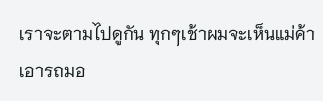เราจะตามไปดูกัน ทุกๆเช้าผมจะเห็นแม่ค้าเอารถมอ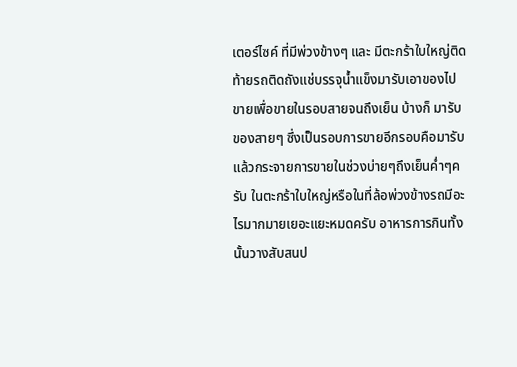เตอร์ไซค์ ที่มีพ่วงข้างๆ และ มีตะกร้าใบใหญ่ติดท้ายรถติดถังแช่บรรจุน้ำแข็งมารับเอาของไปขายเพื่อขายในรอบสายจนถึงเย็น บ้างก็ มารับของสายๆ ซึ่งเป็นรอบการขายอีกรอบคือมารับแล้วกระจายการขายในช่วงบ่ายๆถึงเย็นค่ำๆครับ ในตะกร้าใบใหญ่หรือในที่ล้อพ่วงข้างรถมีอะไรมากมายเยอะแยะหมดครับ อาหารการกินทั้งนั้นวางสับสนป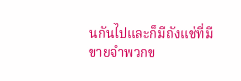นกันไปและก็มีถังแช่ที่มีขายจำพวกข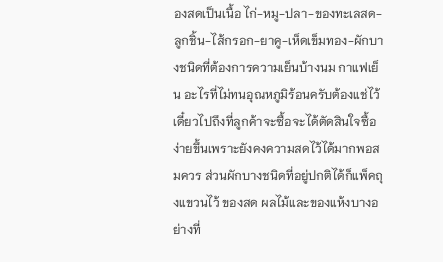องสดเป็นเนื้อ ไก่-หมู-ปลา-ของทะเลสด-ลูกชิ้น-ไส้กรอก-ยาคู-เห็ดเข็มทอง-ผักบางชนิดที่ต้องการความเย็นบ้างนม กาแฟเย็น อะไรที่ไม่ทนอุณหภูมิร้อนครับต้องแช่ไว้เดี๋ยวไปถึงที่ลูกค้าจะซื้อจะได้ตัดสินใจซื้อง่ายขึ้นเพราะยังคงความสดไว้ได้มากพอสมควร ส่วนผักบางชนิดที่อยู่ปกติได้ก็แพ็คถุงแขวนไว้ ของสด ผลไม้และของแห้งบางอย่างที่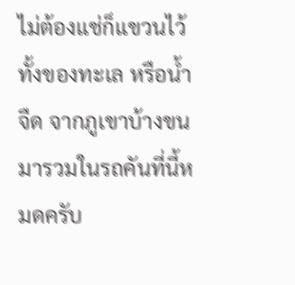ไม่ต้องแช่ก็แขวนไว้ ทั้งของทะเล หรือน้ำจืด จากภูเขาบ้างขนมารวมในรถคันที่นี้หมดครับ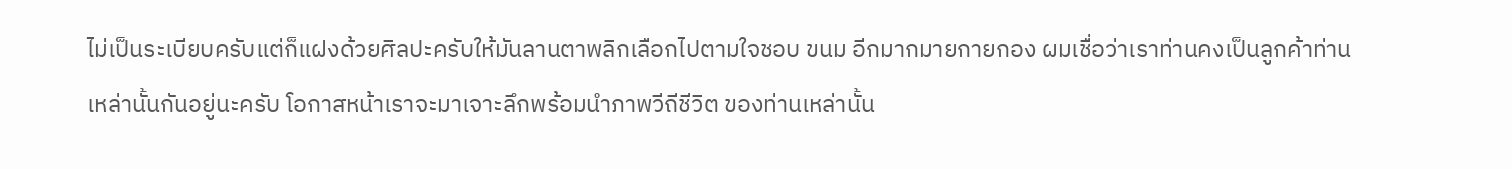ไม่เป็นระเบียบครับแต่ก็แฝงด้วยศิลปะครับให้มันลานตาพลิกเลือกไปตามใจชอบ ขนม อีกมากมายกายกอง ผมเชื่อว่าเราท่านคงเป็นลูกค้าท่านเหล่านั้นกันอยู่นะครับ โอกาสหน้าเราจะมาเจาะลึกพร้อมนำภาพวีถีชีวิต ของท่านเหล่านั้น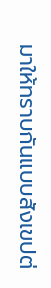มาให้ทราบกันแบบสังเขปต่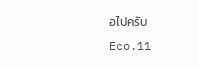อไปครับ
Eco.11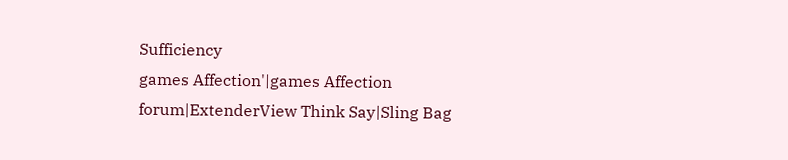Sufficiency
games Affection'|games Affection forum|ExtenderView Think Say|Sling Bag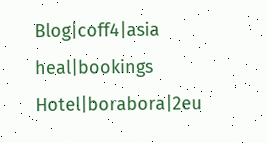Blog|coff4|asia heal|bookings Hotel|borabora|2eu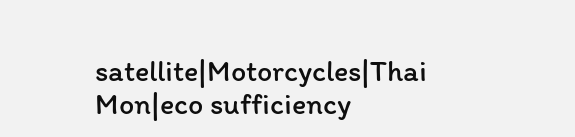satellite|Motorcycles|Thai Mon|eco sufficiency